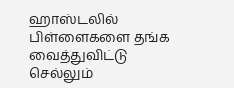ஹாஸ்டலில் பிள்ளைகளை தங்க வைத்துவிட்டு செல்லும்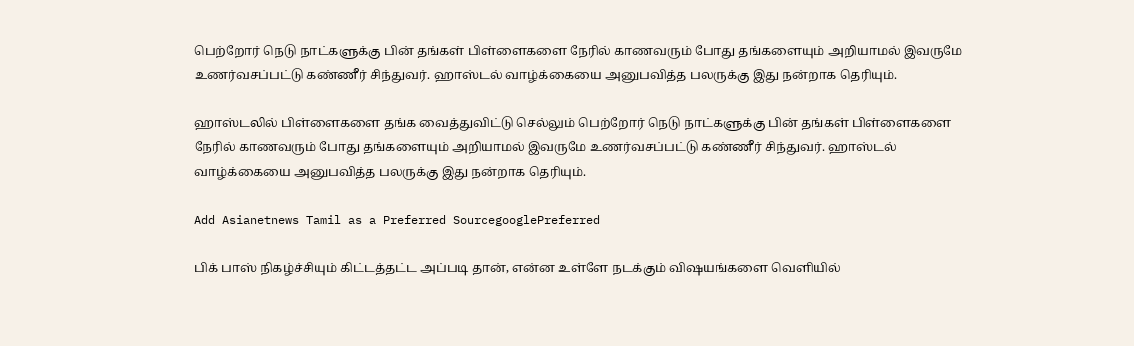பெற்றோர் நெடு நாட்களுக்கு பின் தங்கள் பிள்ளைகளை நேரில் காணவரும் போது தங்களையும் அறியாமல் இவருமே உணர்வசப்பட்டு கண்ணீர் சிந்துவர். ஹாஸ்டல் வாழ்க்கையை அனுபவித்த பலருக்கு இது நன்றாக தெரியும்.

ஹாஸ்டலில் பிள்ளைகளை தங்க வைத்துவிட்டு செல்லும் பெற்றோர் நெடு நாட்களுக்கு பின் தங்கள் பிள்ளைகளை நேரில் காணவரும் போது தங்களையும் அறியாமல் இவருமே உணர்வசப்பட்டு கண்ணீர் சிந்துவர். ஹாஸ்டல் வாழ்க்கையை அனுபவித்த பலருக்கு இது நன்றாக தெரியும்.

Add Asianetnews Tamil as a Preferred SourcegooglePreferred

பிக் பாஸ் நிகழ்ச்சியும் கிட்டத்தட்ட அப்படி தான், என்ன உள்ளே நடக்கும் விஷயங்களை வெளியில்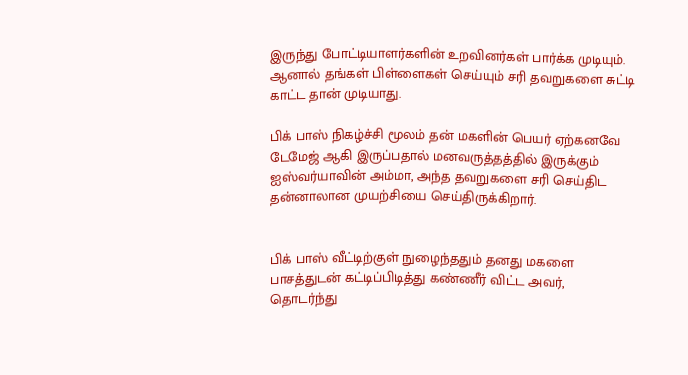இருந்து போட்டியாளர்களின் உறவினர்கள் பார்க்க முடியும். ஆனால் தங்கள் பிள்ளைகள் செய்யும் சரி தவறுகளை சுட்டி காட்ட தான் முடியாது.

பிக் பாஸ் நிகழ்ச்சி மூலம் தன் மகளின் பெயர் ஏற்கனவே டேமேஜ் ஆகி இருப்பதால் மனவருத்தத்தில் இருக்கும் ஐஸ்வர்யாவின் அம்மா, அந்த தவறுகளை சரி செய்திட தன்னாலான முயற்சியை செய்திருக்கிறார்.


பிக் பாஸ் வீட்டிற்குள் நுழைந்ததும் தனது மகளை பாசத்துடன் கட்டிப்பிடித்து கண்ணீர் விட்ட அவர், தொடர்ந்து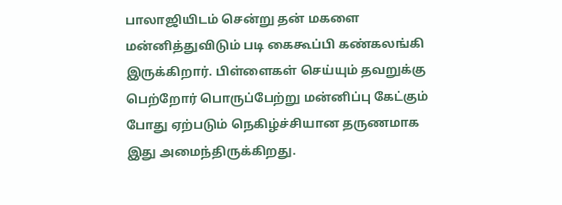பாலாஜியிடம் சென்று தன் மகளை மன்னித்துவிடும் படி கைகூப்பி கண்கலங்கி இருக்கிறார். பிள்ளைகள் செய்யும் தவறுக்கு பெற்றோர் பொருப்பேற்று மன்னிப்பு கேட்கும் போது ஏற்படும் நெகிழ்ச்சியான தருணமாக இது அமைந்திருக்கிறது.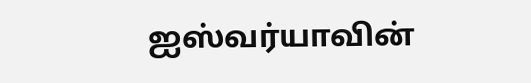ஐஸ்வர்யாவின்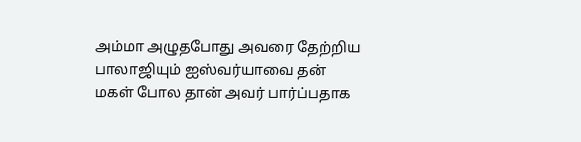அம்மா அழுதபோது அவரை தேற்றிய பாலாஜியும் ஐஸ்வர்யாவை தன் மகள் போல தான் அவர் பார்ப்பதாக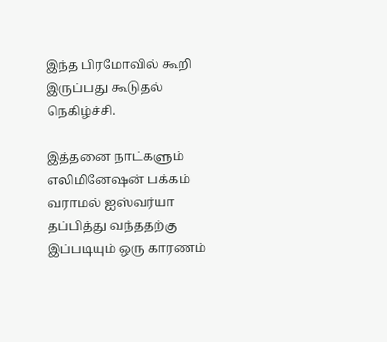இந்த பிரமோவில் கூறி இருப்பது கூடுதல் நெகிழ்ச்சி.

இத்தனை நாட்களும் எலிமினேஷன் பக்கம் வராமல் ஐஸ்வர்யா தப்பித்து வந்ததற்கு இப்படியும் ஒரு காரணம்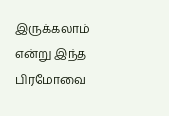இருக்கலாம் என்று இந்த பிரமோவை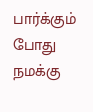பார்க்கும் போது நமக்கு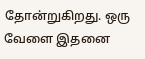தோன்றுகிறது. ஒரு வேளை இதனை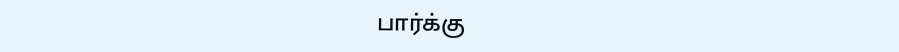பார்க்கு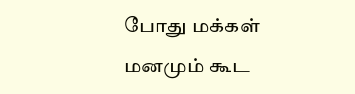போது மக்கள் மனமும் கூட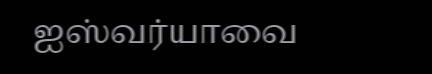ஐஸ்வர்யாவை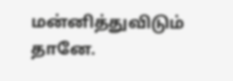மன்னித்துவிடும் தானே.